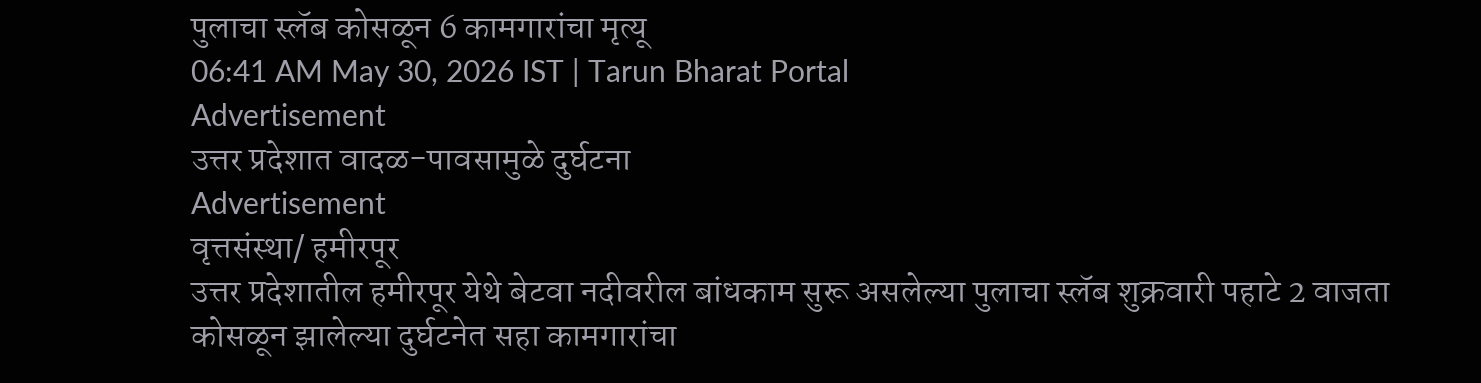पुलाचा स्लॅब कोसळून 6 कामगारांचा मृत्यू
06:41 AM May 30, 2026 IST | Tarun Bharat Portal
Advertisement
उत्तर प्रदेशात वादळ-पावसामुळे दुर्घटना
Advertisement
वृत्तसंस्था/ हमीरपूर
उत्तर प्रदेशातील हमीरपूर येथे बेटवा नदीवरील बांधकाम सुरू असलेल्या पुलाचा स्लॅब शुक्रवारी पहाटे 2 वाजता कोसळून झालेल्या दुर्घटनेत सहा कामगारांचा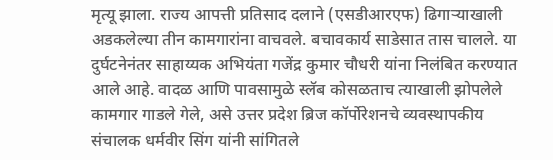मृत्यू झाला. राज्य आपत्ती प्रतिसाद दलाने (एसडीआरएफ) ढिगाऱ्याखाली अडकलेल्या तीन कामगारांना वाचवले. बचावकार्य साडेसात तास चालले. या दुर्घटनेनंतर साहाय्यक अभियंता गजेंद्र कुमार चौधरी यांना निलंबित करण्यात आले आहे. वादळ आणि पावसामुळे स्लॅब कोसळताच त्याखाली झोपलेले कामगार गाडले गेले, असे उत्तर प्रदेश ब्रिज कॉर्पोरेशनचे व्यवस्थापकीय संचालक धर्मवीर सिंग यांनी सांगितले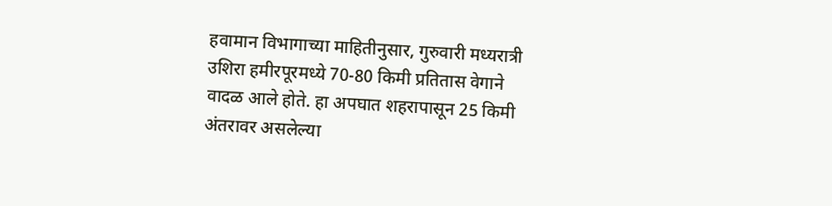हवामान विभागाच्या माहितीनुसार, गुरुवारी मध्यरात्री उशिरा हमीरपूरमध्ये 70-80 किमी प्रतितास वेगाने वादळ आले होते. हा अपघात शहरापासून 25 किमी अंतरावर असलेल्या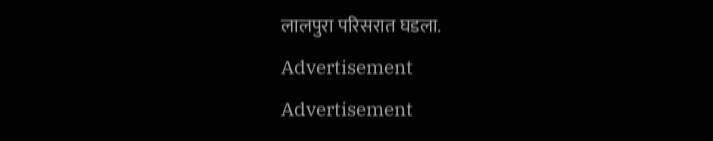लालपुरा परिसरात घडला.
Advertisement
Advertisement